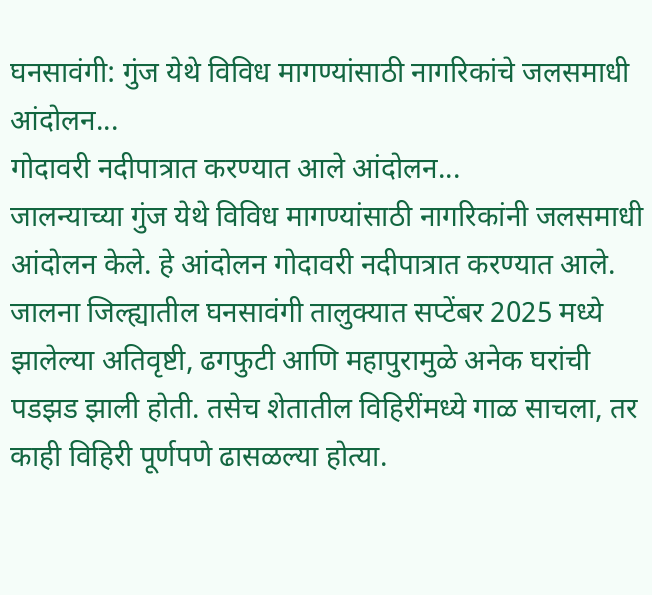घनसावंगी: गुंज येथे विविध मागण्यांसाठी नागरिकांचे जलसमाधी आंदोलन...
गोदावरी नदीपात्रात करण्यात आले आंदोलन...
जालन्याच्या गुंज येथे विविध मागण्यांसाठी नागरिकांनी जलसमाधी आंदोलन केले. हे आंदोलन गोदावरी नदीपात्रात करण्यात आले. जालना जिल्ह्यातील घनसावंगी तालुक्यात सप्टेंबर 2025 मध्ये झालेल्या अतिवृष्टी, ढगफुटी आणि महापुरामुळे अनेक घरांची पडझड झाली होती. तसेच शेतातील विहिरींमध्ये गाळ साचला, तर काही विहिरी पूर्णपणे ढासळल्या होत्या.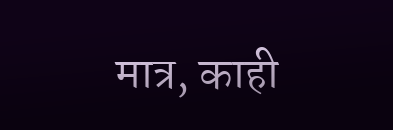मात्र, काही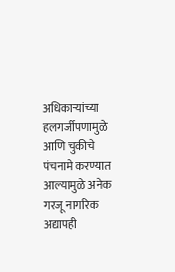अधिकाऱ्यांच्या हलगर्जीपणामुळे आणि चुकीचे पंचनामे करण्यात आल्यामुळे अनेक गरजू नागरिक अद्यापही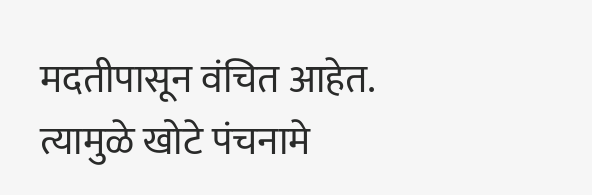मदतीपासून वंचित आहेत. त्यामुळे खोटे पंचनामे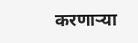करणाऱ्या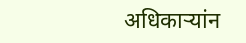अधिकाऱ्यांन